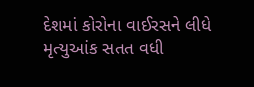દેશમાં કોરોના વાઈરસને લીધે મૃત્યુઆંક સતત વધી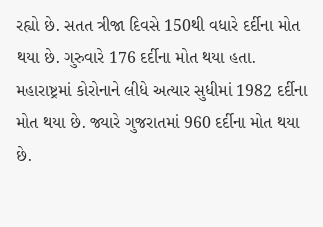રહ્યો છે. સતત ત્રીજા દિવસે 150થી વધારે દર્દીના મોત થયા છે. ગુરુવારે 176 દર્દીના મોત થયા હતા. મહારાષ્ટ્રમાં કોરોનાને લીધે અત્યાર સુધીમાં 1982 દર્દીના મોત થયા છે. જ્યારે ગુજરાતમાં 960 દર્દીના મોત થયા છે.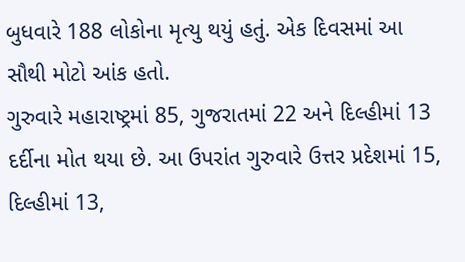બુધવારે 188 લોકોના મૃત્યુ થયું હતું. એક દિવસમાં આ સૌથી મોટો આંક હતો.
ગુરુવારે મહારાષ્ટ્રમાં 85, ગુજરાતમાં 22 અને દિલ્હીમાં 13 દર્દીના મોત થયા છે. આ ઉપરાંત ગુરુવારે ઉત્તર પ્રદેશમાં 15, દિલ્હીમાં 13,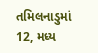તમિલનાડુમાં 12, મધ્ય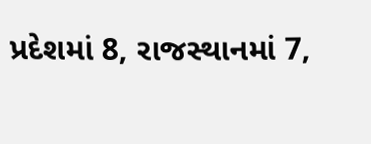પ્રદેશમાં 8, રાજસ્થાનમાં 7,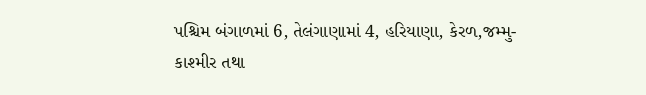પશ્ચિમ બંગાળમાં 6, તેલંગાણામાં 4, હરિયાણા, કેરળ,જમ્મુ-કાશ્મીર તથા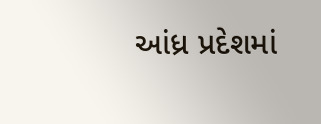આંધ્ર પ્રદેશમાં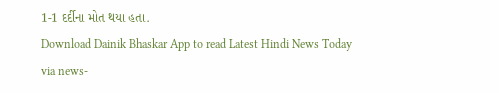1-1 દર્દીના મોત થયા હતા.
Download Dainik Bhaskar App to read Latest Hindi News Today
via news-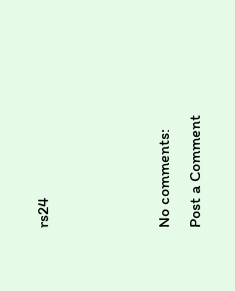rs24



No comments:
Post a Comment